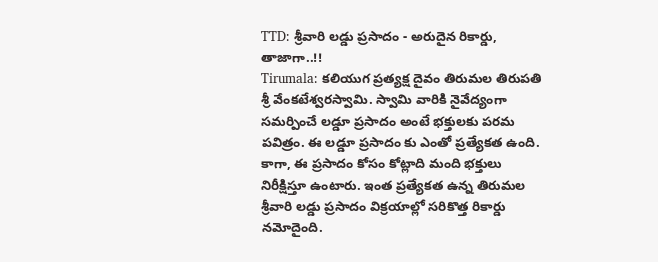TTD: శ్రీవారి లడ్డు ప్రసాదం - అరుదైన రికార్డు, తాజాగా..!!
Tirumala: కలియుగ ప్రత్యక్ష దైవం తిరుమల తిరుపతి శ్రీ వేంకటేశ్వరస్వామి. స్వామి వారికి నైవేద్యంగా సమర్పించే లడ్డూ ప్రసాదం అంటే భక్తులకు పరమ పవిత్రం. ఈ లడ్డూ ప్రసాదం కు ఎంతో ప్రత్యేకత ఉంది. కాగా, ఈ ప్రసాదం కోసం కోట్లాది మంది భక్తులు నిరీక్షిస్తూ ఉంటారు. ఇంత ప్రత్యేకత ఉన్న తిరుమల శ్రీవారి లడ్డు ప్రసాదం విక్రయాల్లో సరికొత్త రికార్డు నమోదైంది.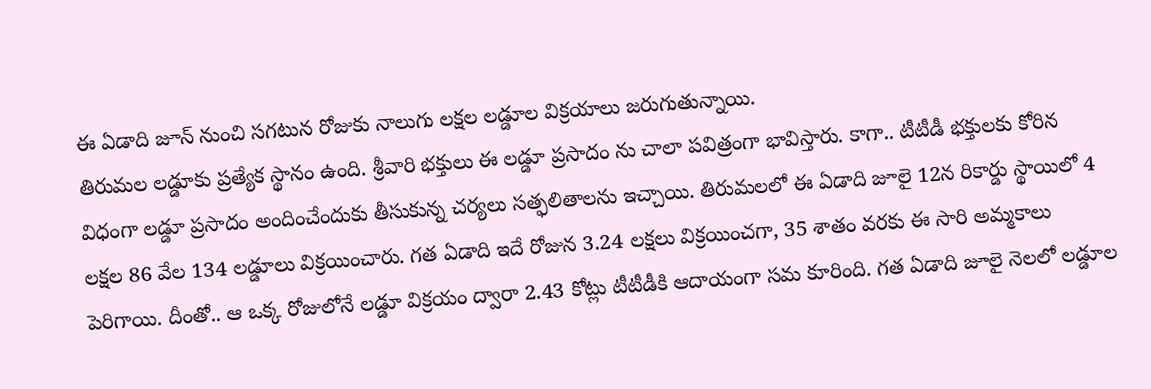ఈ ఏడాది జూన్ నుంచి సగటున రోజుకు నాలుగు లక్షల లడ్డూల విక్రయాలు జరుగుతున్నాయి.
తిరుమల లడ్డూకు ప్రత్యేక స్థానం ఉంది. శ్రీవారి భక్తులు ఈ లడ్డూ ప్రసాదం ను చాలా పవిత్రంగా భావిస్తారు. కాగా.. టీటీడీ భక్తులకు కోరిన విధంగా లడ్డూ ప్రసాదం అందించేందుకు తీసుకున్న చర్యలు సత్ఫలితాలను ఇచ్చాయి. తిరుమలలో ఈ ఏడాది జూలై 12న రికార్డు స్థాయిలో 4 లక్షల 86 వేల 134 లడ్డూలు విక్రయించారు. గత ఏడాది ఇదే రోజున 3.24 లక్షలు విక్రయించగా, 35 శాతం వరకు ఈ సారి అమ్మకాలు పెరిగాయి. దీంతో.. ఆ ఒక్క రోజులోనే లడ్డూ విక్రయం ద్వారా 2.43 కోట్లు టీటీడీకి ఆదాయంగా సమ కూరింది. గత ఏడాది జూలై నెలలో లడ్డూల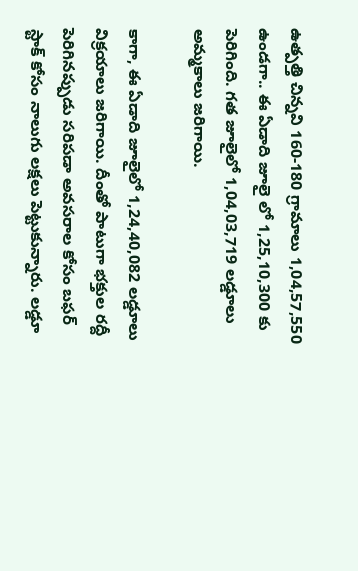ఉత్పత్తి చిన్నవి 160-180 గ్రామాలు 1,04,57,550 ఉండగా.. ఈ ఏడాది జూలై లో 1,25,10,300 కు పెరిగింది. గత జూలైలో 1,04,03,719 లడ్డూలు అమ్మకాలు జరిగాయి.

కాగా, ఈ ఏడాది జూలైలో 1,24,40,082 లడ్డూలు విక్రయాలు జరిగాయి. దీంతో పాటుగా భక్తుల రద్దీ పెరిగినప్పుడు సరిపడా అవసరాల కోసం బఫర్ స్టాక్ కోసం నాలుగు లక్షలు పెట్టుకున్నారు. లడ్డూ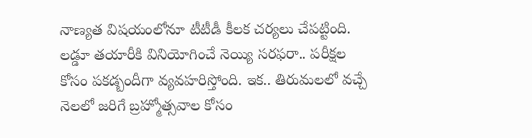నాణ్యత విషయంలోనూ టీటీడీ కీలక చర్యలు చేపట్టింది. లడ్డూ తయారీకి వినియోగించే నెయ్యి సరఫరా.. పరీక్షల కోసం పకడ్బందీగా వ్యవహరిస్తోంది. ఇక.. తిరుమలలో వచ్చే నెలలో జరిగే బ్రహ్మోత్సవాల కోసం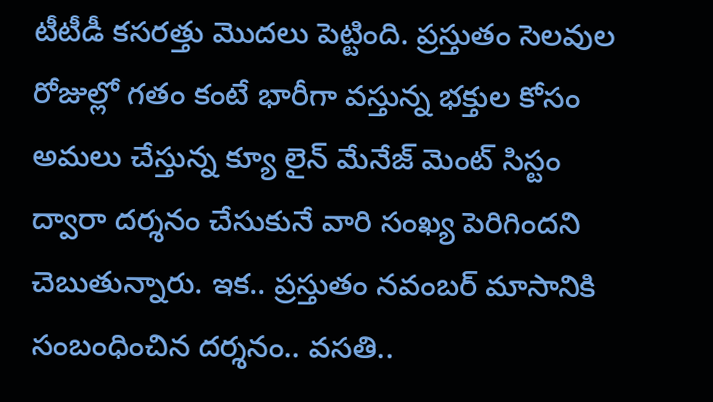టీటీడీ కసరత్తు మొదలు పెట్టింది. ప్రస్తుతం సెలవుల రోజుల్లో గతం కంటే భారీగా వస్తున్న భక్తుల కోసం అమలు చేస్తున్న క్యూ లైన్ మేనేజ్ మెంట్ సిస్టం ద్వారా దర్శనం చేసుకునే వారి సంఖ్య పెరిగిందని చెబుతున్నారు. ఇక.. ప్రస్తుతం నవంబర్ మాసానికి సంబంధించిన దర్శనం.. వసతి..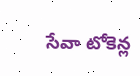సేవా టోకెన్ల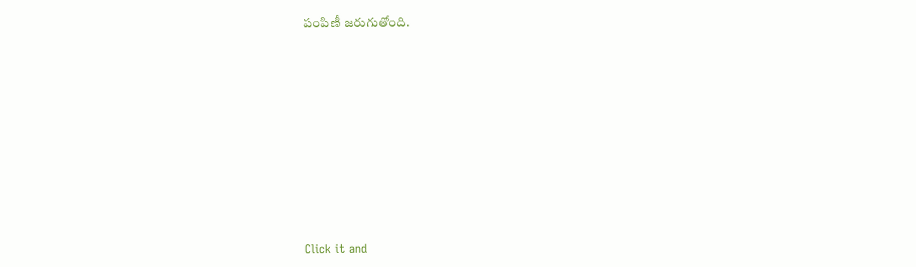పంపిణీ జరుగుతోంది.












Click it and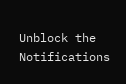Unblock the Notifications